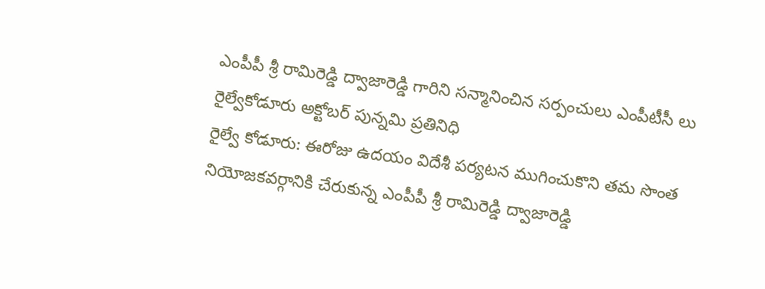ఎంపీపీ శ్రీ రామిరెడ్డి ద్వాజారెడ్డి గారిని సన్మానించిన సర్పంచులు ఎంపీటీసీ లు
రైల్వేకోడూరు అక్టోబర్ పున్నమి ప్రతినిధి
రైల్వే కోడూరు: ఈరోజు ఉదయం విదేశీ పర్యటన ముగించుకొని తమ సొంత నియోజకవర్గానికి చేరుకున్న ఎంపీపీ శ్రీ రామిరెడ్డి ద్వాజారెడ్డి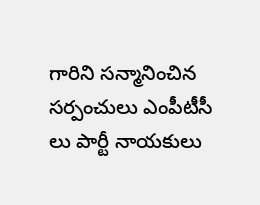గారిని సన్మానించిన సర్పంచులు ఎంపీటీసీ లు పార్టీ నాయకులు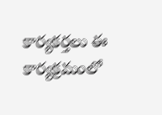కార్యకర్తలు ఈ కార్యక్రమంలో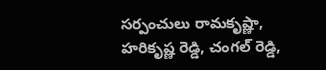సర్పంచులు రామకృష్ణా, హరికృష్ణ రెడ్డి, చంగల్ రెడ్డి,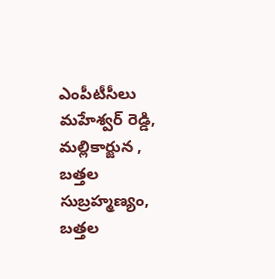ఎంపీటీసీలు మహేశ్వర్ రెడ్డి, మల్లికార్జున , బత్తల సుబ్రహ్మణ్యం, బత్తల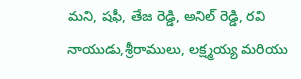మని, షఫీ, తేజ రెడ్డి, అనిల్ రెడ్డి, రవి నాయుడు,శ్రీరాములు, లక్ష్మయ్య మరియు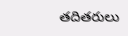తదితరులు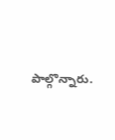పాల్గొన్నారు.